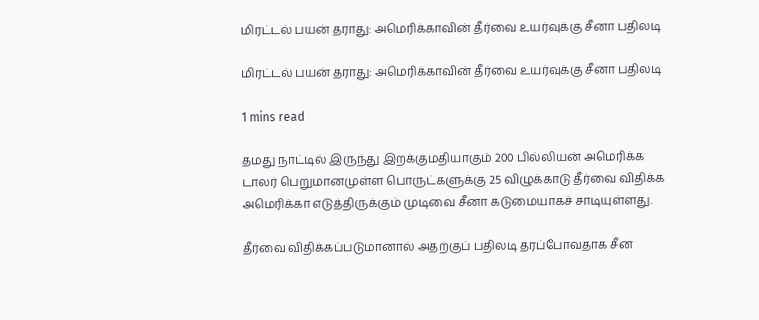மிரட்டல் பயன் தராது: அமெரிக்காவின் தீர்வை உயர்வுக்கு சீனா பதிலடி

மிரட்டல் பயன் தராது: அமெரிக்காவின் தீர்வை உயர்வுக்கு சீனா பதிலடி

1 mins read

தமது நாட்டில் இருந்து இறக்குமதியாகும் 200 பில்லியன் அமெரிக்க டாலர் பெறுமானமுள்ள பொருட்களுக்கு 25 விழுக்காடு தீர்வை விதிக்க அமெரிக்கா எடுத்திருக்கும் முடிவை சீனா கடுமையாகச் சாடியுள்ளது.

தீர்வை விதிக்கப்படுமானால் அதற்குப் பதிலடி தரப்போவதாக சீன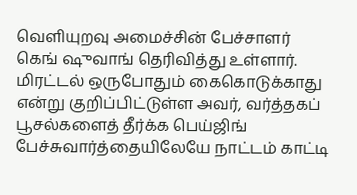வெளியுறவு அமைச்சின் பேச்சாளர் கெங் ‌ஷுவாங் தெரிவித்து உள்ளார். மிரட்டல் ஒருபோதும் கைகொடுக்காது என்று குறிப்பிட்டுள்ள அவர், வர்த்தகப் பூசல்களைத் தீர்க்க பெய்ஜிங் பேச்சுவார்த்தையிலேயே நாட்டம் காட்டி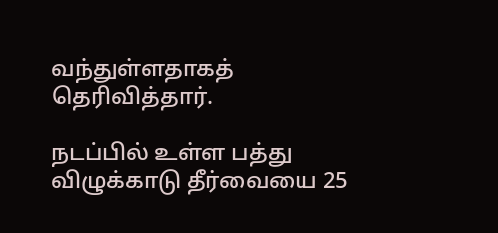வந்துள்ளதாகத் தெரிவித்தார்.

நடப்பில் உள்ள பத்து விழுக்காடு தீர்வையை 25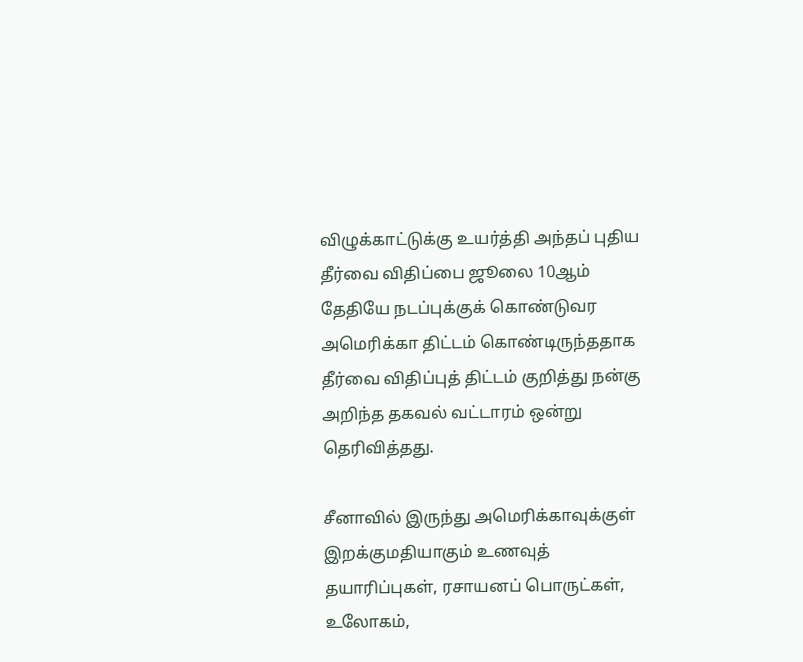விழுக்காட்டுக்கு உயர்த்தி அந்தப் புதிய தீர்வை விதிப்பை ஜூலை 10ஆம் தேதியே நடப்புக்குக் கொண்டுவர அமெரிக்கா திட்டம் கொண்டிருந்ததாக தீர்வை விதிப்புத் திட்டம் குறித்து நன்கு அறிந்த தகவல் வட்டாரம் ஒன்று தெரிவித்தது.

சீனாவில் இருந்து அமெரிக்காவுக்குள் இறக்குமதியாகும் உணவுத் தயாரிப்புகள், ரசாயனப் பொருட்கள், உலோகம்,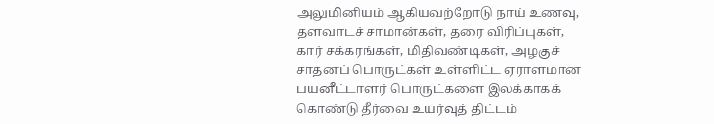அலுமினியம் ஆகியவற்றோடு நாய் உணவு, தளவாடச் சாமான்கள், தரை விரிப்புகள், கார் சக்கரங்கள், மிதிவண்டிகள், அழகுச் சாதனப் பொருட்கள் உள்ளிட்ட ஏராளமான பயனீட்டாளர் பொருட்களை இலக்காகக் கொண்டு தீர்வை உயர்வுத் திட்டம்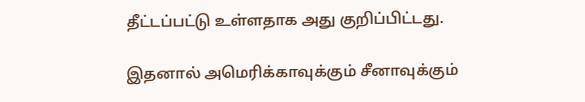தீட்டப்பட்டு உள்ளதாக அது குறிப்பிட்டது.

இதனால் அமெரிக்காவுக்கும் சீனாவுக்கும்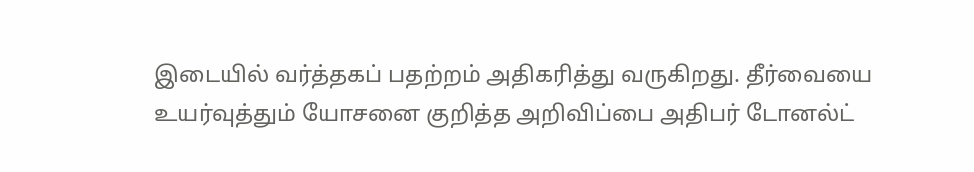இடையில் வர்த்தகப் பதற்றம் அதிகரித்து வருகிறது. தீர்வையை உயர்வுத்தும் யோசனை குறித்த அறிவிப்பை அதிபர் டோனல்ட்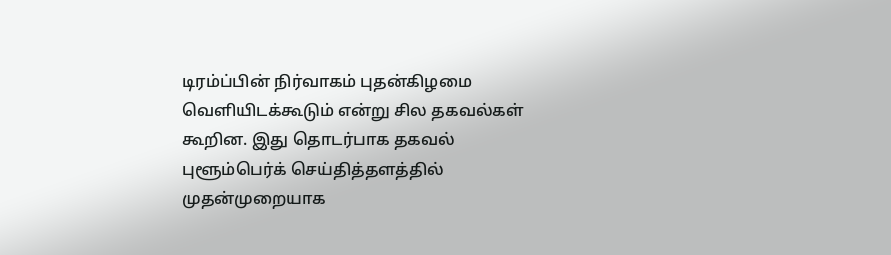டிரம்ப்பின் நிர்வாகம் புதன்கிழமை வெளியிடக்கூடும் என்று சில தகவல்கள் கூறின. இது தொடர்பாக தகவல் புளூம்பெர்க் செய்தித்தளத்தில் முதன்முறையாக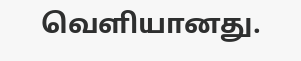வெளியானது.